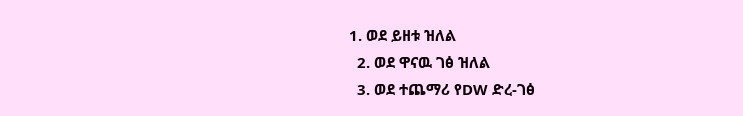1. ወደ ይዘቱ ዝለል
  2. ወደ ዋናዉ ገፅ ዝለል
  3. ወደ ተጨማሪ የDW ድረ-ገፅ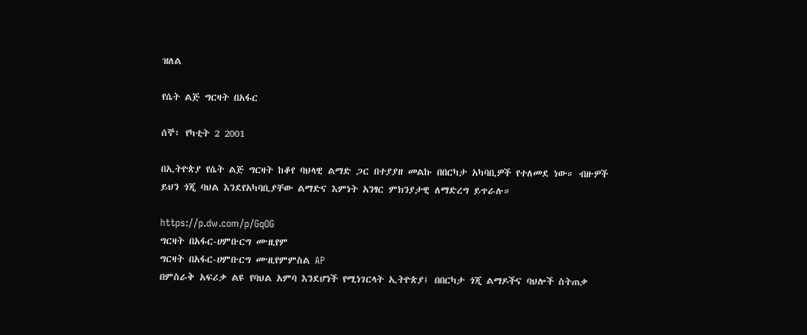ዝለል

የሴት ልጅ ግርዛት በአፋር

ሰኞ፣ የካቲት 2 2001

በኢትዮጵያ የሴት ልጅ ግርዛት ከቆየ ባህላዊ ልማድ ጋር በተያያዘ መልኩ በበርካታ አካባቢዎች የተለመደ ነው። ብዙዎች ይህን ጎጂ ባህል እንደየአካባቢያቸው ልማድና እምነት አንፃር ምክንያታዊ ለማድረግ ይጥራሉ።

https://p.dw.com/p/GqOG
ግርዛት በአፋር-ሀምቡርግ ሙዚየም
ግርዛት በአፋር-ሀምቡርግ ሙዚየምምስል AP
በምስራቅ አፍሪቃ ልዩ የባህል አምባ እንደሆነች የሚነገርላት ኢትዮጵያ፤ በበርካታ ጎጂ ልማዶችና ባህሎች ስትጠቃ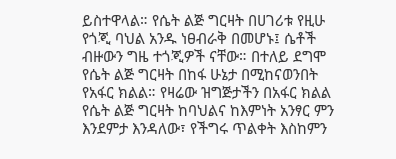ይስተዋላል። የሴት ልጅ ግርዛት በሀገሪቱ የዚሁ የጎጂ ባህል አንዱ ነፀብራቅ በመሆኑ፤ ሴቶች ብዙውን ግዜ ተጎጂዎች ናቸው። በተለይ ደግሞ የሴት ልጅ ግርዛት በከፋ ሁኔታ በሚከናወንበት የአፋር ክልል። የዛሬው ዝግጅታችን በአፋር ክልል የሴት ልጅ ግርዛት ከባህልና ከእምነት አንፃር ምን እንደምታ እንዳለው፣ የችግሩ ጥልቀት እስከምን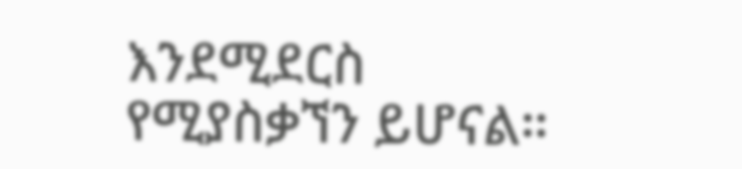እንደሚደርስ የሚያስቃኘን ይሆናል።